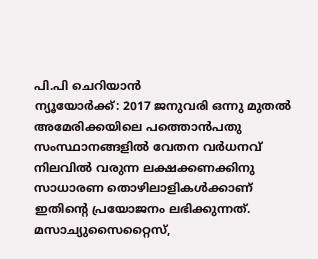പി.പി ചെറിയാൻ
ന്യൂയോർക്ക്: 2017 ജനുവരി ഒന്നു മുതൽ അമേരിക്കയിലെ പത്തൊൻപതു സംസ്ഥാനങ്ങളിൽ വേതന വർധനവ് നിലവിൽ വരുന്ന ലക്ഷക്കണക്കിനു സാധാരണ തൊഴിലാളികൾക്കാണ് ഇതിന്റെ പ്രയോജനം ലഭിക്കുന്നത്. മസാച്യുസൈറ്റൈസ്,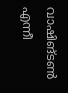വാഷിങ്ടൺ എന്നീ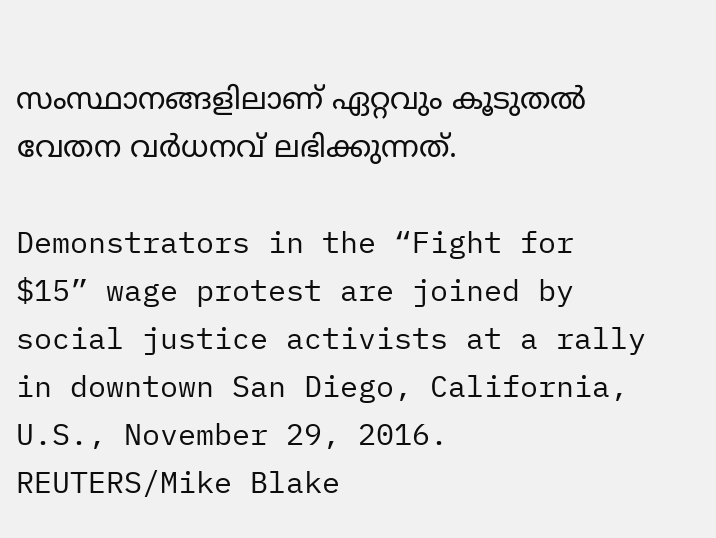സംസ്ഥാനങ്ങളിലാണ് ഏറ്റവും കൂടുതൽ വേതന വർധനവ് ലഭിക്കുന്നത്.

Demonstrators in the “Fight for $15” wage protest are joined by social justice activists at a rally in downtown San Diego, California, U.S., November 29, 2016. REUTERS/Mike Blake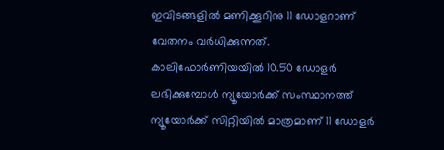ഇവിടങ്ങളിൽ മണിക്കൂറിനു 11 ഡോളറാണ് വേതനം വർധിക്കുന്നത്.
കാലിഫോർണിയയിൽ 10.50 ഡോളർ ലഭിക്കുമ്പോൾ ന്യൂയോർക്ക് സംസ്ഥാനത്ത് ന്യൂയോർക്ക് സിറ്റിയിൽ മാത്രമാണ് 11 ഡോളർ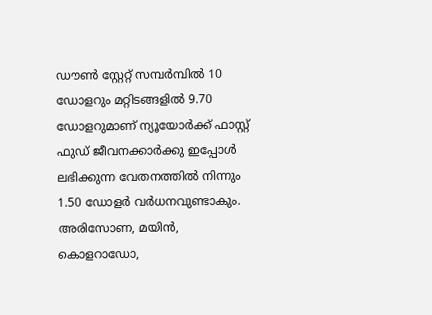ഡൗൺ സ്റ്റേറ്റ് സമ്പർമ്പിൽ 10 ഡോളറും മറ്റിടങ്ങളിൽ 9.70 ഡോളറുമാണ് ന്യൂയോർക്ക് ഫാസ്റ്റ് ഫുഡ് ജീവനക്കാർക്കു ഇപ്പോൾ ലഭിക്കുന്ന വേതനത്തിൽ നിന്നും 1.50 ഡോളർ വർധനവുണ്ടാകും.
അരിസോണ, മയിൻ, കൊളറാഡോ,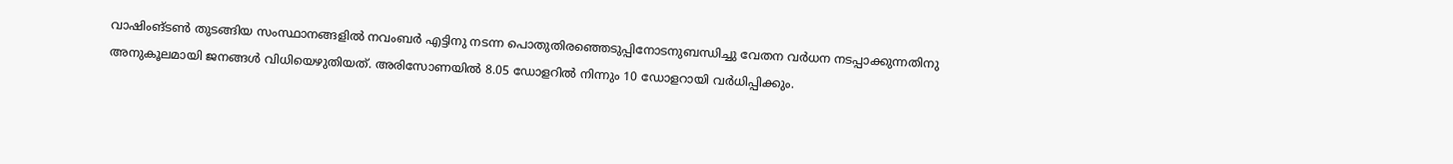വാഷിംങ്ടൺ തുടങ്ങിയ സംസ്ഥാനങ്ങളിൽ നവംബർ എട്ടിനു നടന്ന പൊതുതിരഞ്ഞെടുപ്പിനോടനുബന്ധിച്ചു വേതന വർധന നടപ്പാക്കുന്നതിനു അനുകൂലമായി ജനങ്ങൾ വിധിയെഴുതിയത്. അരിസോണയിൽ 8.05 ഡോളറിൽ നിന്നും 10 ഡോളറായി വർധിപ്പിക്കും.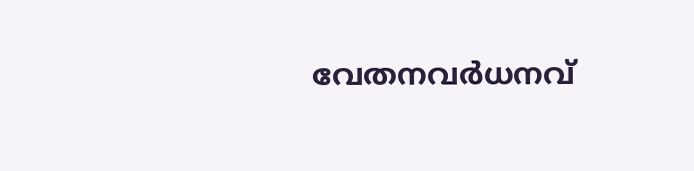വേതനവർധനവ്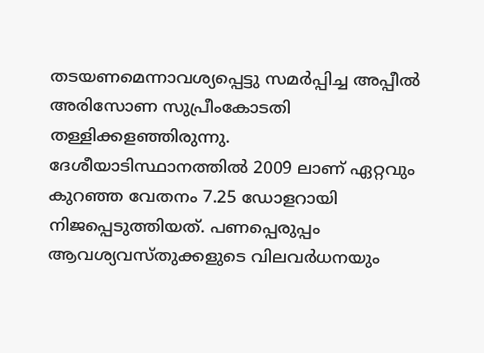തടയണമെന്നാവശ്യപ്പെട്ടു സമർപ്പിച്ച അപ്പീൽ അരിസോണ സുപ്രീംകോടതി തള്ളിക്കളഞ്ഞിരുന്നു.
ദേശീയാടിസ്ഥാനത്തിൽ 2009 ലാണ് ഏറ്റവും കുറഞ്ഞ വേതനം 7.25 ഡോളറായി നിജപ്പെടുത്തിയത്. പണപ്പെരുപ്പം ആവശ്യവസ്തുക്കളുടെ വിലവർധനയും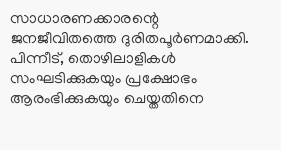സാധാരണക്കാരന്റെ ജനജീവിതത്തെ ദുരിതപൂർണമാക്കി. പിന്നീട്, തൊഴിലാളികൾ സംഘടിക്കുകയും പ്രക്ഷോഭം ആരംഭിക്കുകയും ചെയ്തതിനെ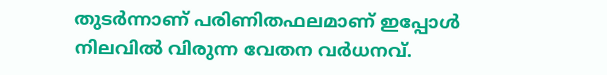തുടർന്നാണ് പരിണിതഫലമാണ് ഇപ്പോൾ നിലവിൽ വിരുന്ന വേതന വർധനവ്.